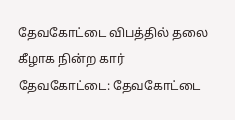தேவகோட்டை விபத்தில் தலை கீழாக நின்ற கார்
தேவகோட்டை: தேவகோட்டை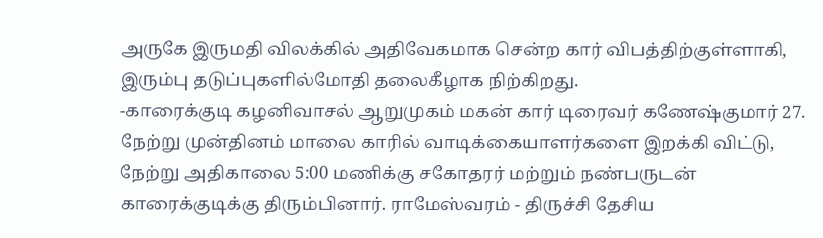அருகே இருமதி விலக்கில் அதிவேகமாக சென்ற கார் விபத்திற்குள்ளாகி, இரும்பு தடுப்புகளில்மோதி தலைகீழாக நிற்கிறது.
-காரைக்குடி கழனிவாசல் ஆறுமுகம் மகன் கார் டிரைவர் கணேஷ்குமார் 27. நேற்று முன்தினம் மாலை காரில் வாடிக்கையாளர்களை இறக்கி விட்டு, நேற்று அதிகாலை 5:00 மணிக்கு சகோதரர் மற்றும் நண்பருடன் காரைக்குடிக்கு திரும்பினார். ராமேஸ்வரம் - திருச்சி தேசிய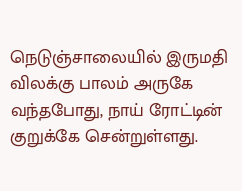நெடுஞ்சாலையில் இருமதி விலக்கு பாலம் அருகே வந்தபோது, நாய் ரோட்டின் குறுக்கே சென்றுள்ளது.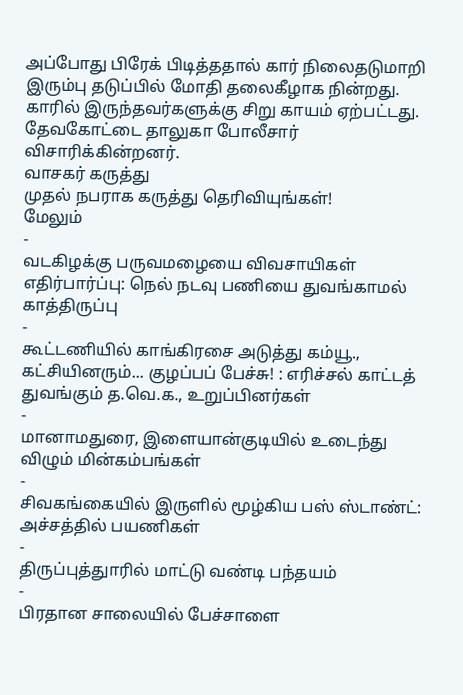அப்போது பிரேக் பிடித்ததால் கார் நிலைதடுமாறி இரும்பு தடுப்பில் மோதி தலைகீழாக நின்றது. காரில் இருந்தவர்களுக்கு சிறு காயம் ஏற்பட்டது. தேவகோட்டை தாலுகா போலீசார் விசாரிக்கின்றனர்.
வாசகர் கருத்து
முதல் நபராக கருத்து தெரிவியுங்கள்!
மேலும்
-
வடகிழக்கு பருவமழையை விவசாயிகள் எதிர்பார்ப்பு: நெல் நடவு பணியை துவங்காமல் காத்திருப்பு
-
கூட்டணியில் காங்கிரசை அடுத்து கம்யூ., கட்சியினரும்... குழப்பப் பேச்சு! : எரிச்சல் காட்டத் துவங்கும் த.வெ.க., உறுப்பினர்கள்
-
மானாமதுரை, இளையான்குடியில் உடைந்து விழும் மின்கம்பங்கள்
-
சிவகங்கையில் இருளில் மூழ்கிய பஸ் ஸ்டாண்ட்: அச்சத்தில் பயணிகள்
-
திருப்புத்துாரில் மாட்டு வண்டி பந்தயம்
-
பிரதான சாலையில் பேச்சாளை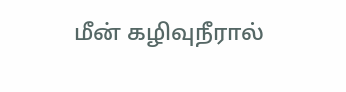மீன் கழிவுநீரால்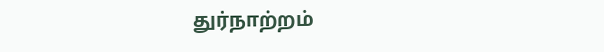துர்நாற்றம்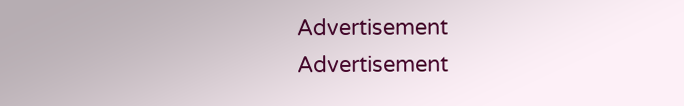Advertisement
Advertisement